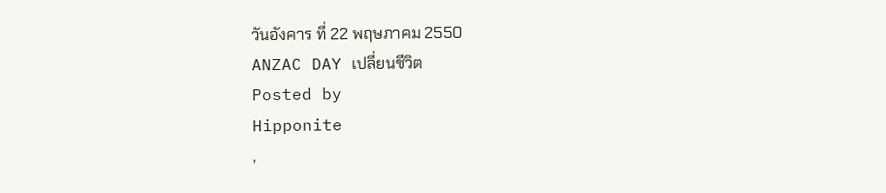วันอังคาร ที่ 22 พฤษภาคม 2550
ANZAC DAY เปลี่ยนชีวิต
Posted by
Hipponite
,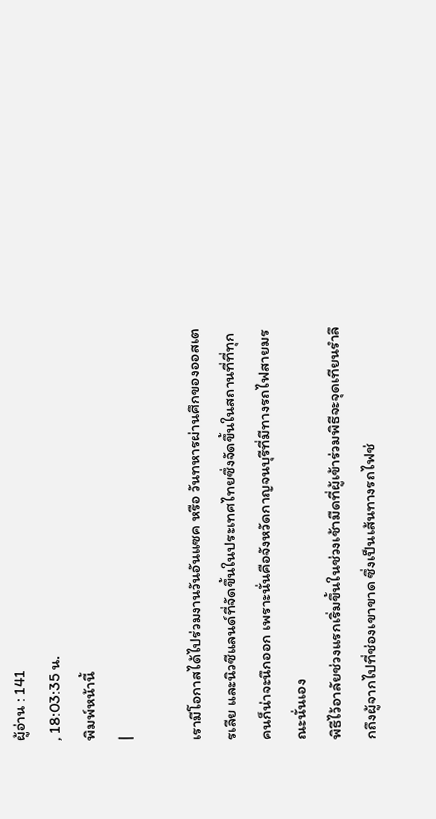ผู้อ่าน : 141
, 18:03:35 น.
พิมพ์หน้านี้
|

เรามีโอกาสได้ไปร่วมงานวันอันแซค หรือ วันทหารผ่านศึกของออสเตรเลีย และนิวซีแลนด์ที่จัดขึ้นในประเทศไทยซึ่งจัดขึ้นในสถานที่ที่ทุกคนก็น่าจะนึกออก เพราะนั่นคือจังหวัดกาญจนบุรีที่มีทางรถไฟสายมรณะนั่นเอง
พิธีไว้อาลัยช่วงแรกเริ่มขึ้นในช่วงเช้ามืดที่ผู้เข้าร่วมพิธีจะจุดเทียนรำลึกถึงผู้จากไปที่ช่องเขาขาด ซึ่งเป็นเส้นทางรถไฟช่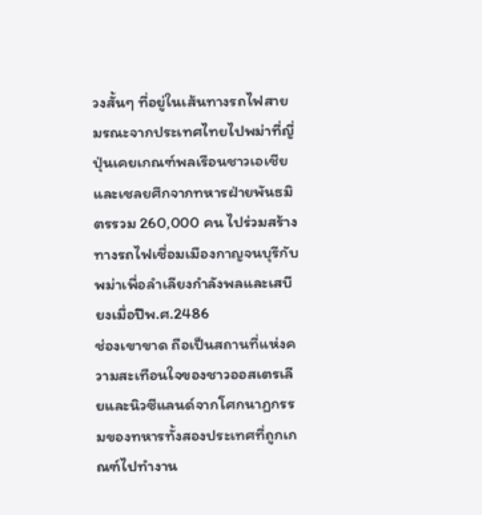วงสั้นๆ ที่อยู่ในเส้นทางรถไฟสายมรณะจากประเทศไทยไปพม่าที่ญี่ปุ่นเคยเกณฑ์พลเรือนชาวเอเชีย และเชลยศึกจากทหารฝ่ายพันธมิตรรวม 260,000 คน ไปร่วมสร้างทางรถไฟเชื่อมเมืองกาญจนบุรีกับพม่าเพื่อลำเลียงกำลังพลและเสบียงเมื่อปีพ.ศ.2486
ช่องเขาขาด ถือเป็นสถานที่แห่งความสะเทือนใจของชาวออสเตรเลียและนิวซีแลนด์จากโศกนาฏกรรมของทหารทั้งสองประเทศที่ถูกเกณฑ์ไปทำงาน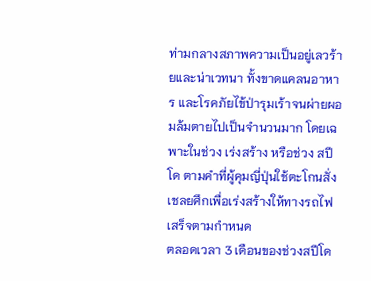ท่ามกลางสภาพความเป็นอยู่เลวร้ายและน่าเวทนา ทั้งขาดแคลนอาหาร และโรคภัยไข้ป่ารุมเร้าจนผ่ายผอมล้มตายไปเป็นจำนวนมาก โดยเฉพาะในช่วง เร่งสร้าง หรือช่วง สปีโด ตามคำที่ผู้คุมญี่ปุ่นใช้ตะโกนสั่งเชลยศึกเพื่อเร่งสร้างให้ทางรถไฟเสร็จตามกำหนด
ตลอดเวลา 3 เดือนของช่วงสปีโด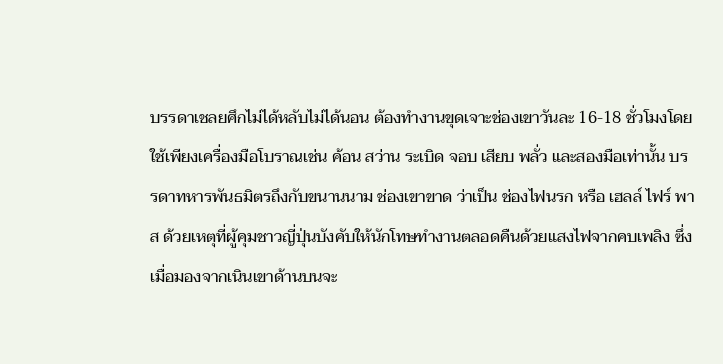บรรดาเชลยศึกไม่ได้หลับไม่ได้นอน ต้องทำงานขุดเจาะช่องเขาวันละ 16-18 ชั่วโมงโดยใช้เพียงเครื่องมือโบราณเช่น ค้อน สว่าน ระเบิด จอบ เสียบ พลั่ว และสองมือเท่านั้น บรรดาทหารพันธมิตรถึงกับขนานนาม ช่องเขาขาด ว่าเป็น ช่องไฟนรก หรือ เฮลล์ ไฟร์ พาส ด้วยเหตุที่ผู้คุมชาวญี่ปุ่นบังคับให้นักโทษทำงานตลอดคืนด้วยแสงไฟจากคบเพลิง ซึ่งเมื่อมองจากเนินเขาด้านบนจะ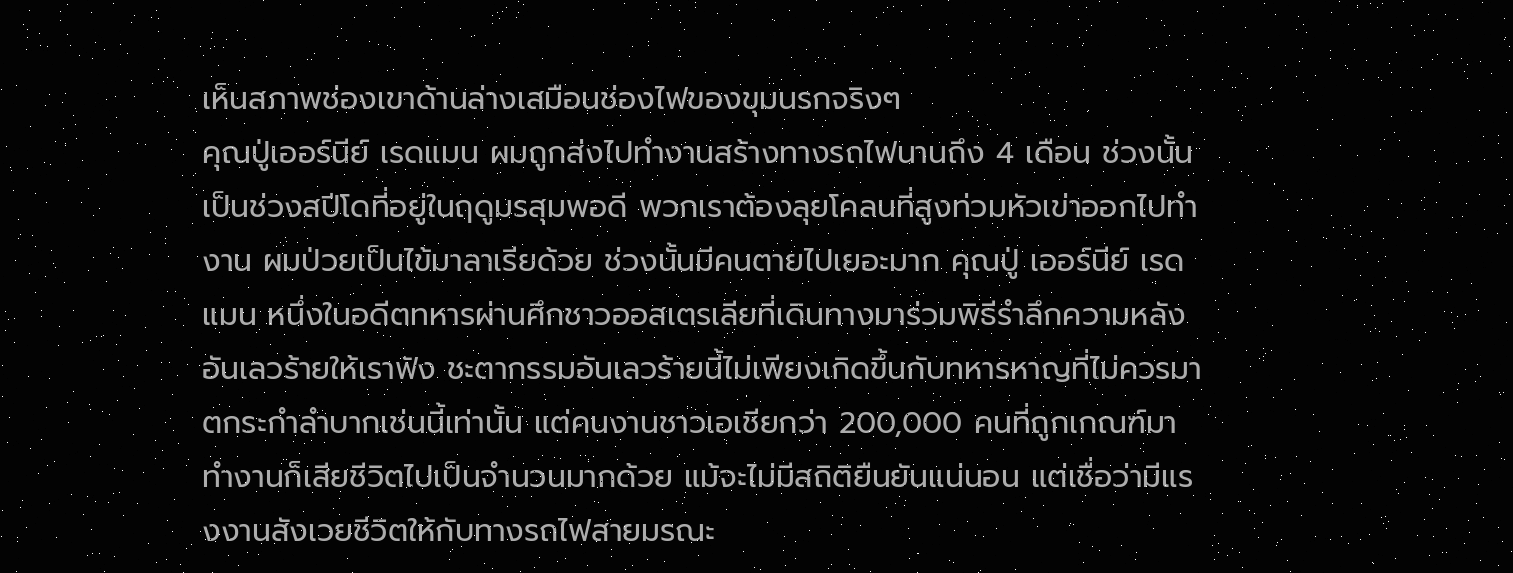เห็นสภาพช่องเขาด้านล่างเสมือนช่องไฟของขุมนรกจริงๆ
คุณปู่เออร์นีย์ เรดแมน ผมถูกส่งไปทำงานสร้างทางรถไฟนานถึง 4 เดือน ช่วงนั้นเป็นช่วงสปีโดที่อยู่ในฤดูมรสุมพอดี พวกเราต้องลุยโคลนที่สูงท่วมหัวเข่าออกไปทำงาน ผมป่วยเป็นไข้มาลาเรียด้วย ช่วงนั้นมีคนตายไปเยอะมาก คุณปู่ เออร์นีย์ เรดแมน หนึ่งในอดีตทหารผ่านศึกชาวออสเตรเลียที่เดินทางมาร่วมพิธีรำลึกความหลังอันเลวร้ายให้เราฟัง ชะตากรรมอันเลวร้ายนี้ไม่เพียงเกิดขึ้นกับทหารหาญที่ไม่ควรมาตกระกำลำบากเช่นนี้เท่านั้น แต่คนงานชาวเอเชียกว่า 200,000 คนที่ถูกเกณฑ์มาทำงานก็เสียชีวิตไปเป็นจำนวนมากด้วย แม้จะไม่มีสถิติยืนยันแน่นอน แต่เชื่อว่ามีแรงงานสังเวยชีวิตให้กับทางรถไฟสายมรณะ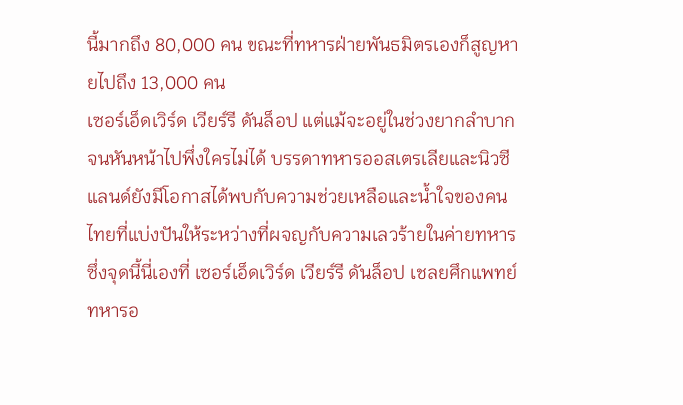นี้มากถึง 80,000 คน ขณะที่ทหารฝ่ายพันธมิตรเองก็สูญหายไปถึง 13,000 คน
เซอร์เอ็ดเวิร์ด เวียร์รี ดันล็อป แต่แม้จะอยู่ในช่วงยากลำบากจนหันหน้าไปพึ่งใครไม่ได้ บรรดาทหารออสเตรเลียและนิวซีแลนด์ยังมีโอกาสได้พบกับความช่วยเหลือและน้ำใจของคนไทยที่แบ่งปันให้ระหว่างที่ผจญกับความเลวร้ายในค่ายทหาร ซึ่งจุดนี้นี่เองที่ เซอร์เอ็ดเวิร์ด เวียร์รี ดันล็อป เชลยศึกแพทย์ทหารอ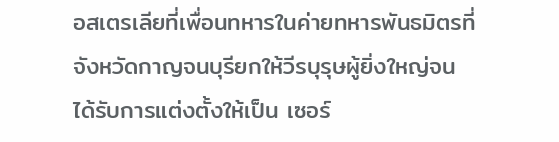อสเตรเลียที่เพื่อนทหารในค่ายทหารพันธมิตรที่จังหวัดกาญจนบุรียกให้วีรบุรุษผู้ยิ่งใหญ่จนได้รับการแต่งตั้งให้เป็น เซอร์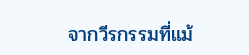จากวีรกรรมที่แม้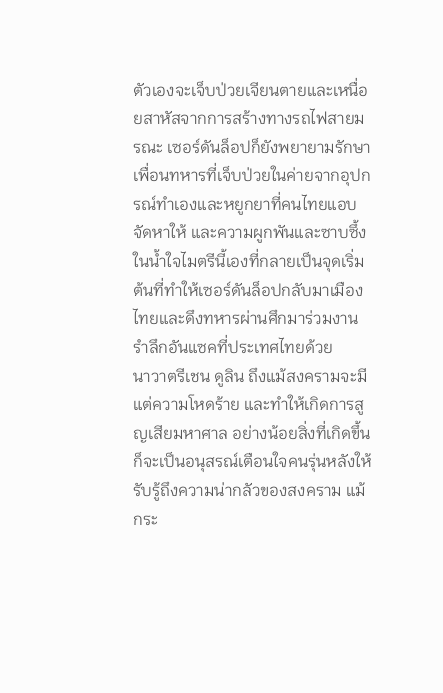ตัวเองจะเจ็บป่วยเจียนตายและเหนื่อยสาหัสจากการสร้างทางรถไฟสายมรณะ เซอร์ดันล็อปก็ยังพยายามรักษาเพื่อนทหารที่เจ็บป่วยในค่ายจากอุปกรณ์ทำเองและหยูกยาที่คนไทยแอบจัดหาให้ และความผูกพันและซาบซึ้งในน้ำใจไมตรีนี้เองที่กลายเป็นจุดเริ่มต้นที่ทำให้เซอร์ดันล็อปกลับมาเมืองไทยและดึงทหารผ่านศึกมาร่วมงานรำลึกอันแซคที่ประเทศไทยด้วย
นาวาตรีเชน ดูลิน ถึงแม้สงครามจะมีแต่ความโหดร้าย และทำให้เกิดการสูญเสียมหาศาล อย่างน้อยสิ่งที่เกิดขึ้นก็จะเป็นอนุสรณ์เตือนใจคนรุ่นหลังให้รับรู้ถึงความน่ากลัวของสงคราม แม้กระ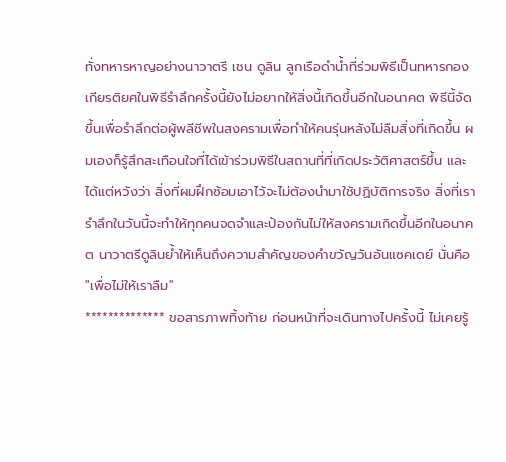ทั่งทหารหาญอย่างนาวาตรี เชน ดูลิน ลูกเรือดำน้ำที่ร่วมพิธีเป็นทหารกองเกียรติยศในพิธีรำลึกครั้งนี้ยังไม่อยากให้สิ่งนี้เกิดขึ้นอีกในอนาคต พิธีนี้จัดขึ้นเพื่อรำลึกต่อผู้พลีชีพในสงครามเพื่อทำให้คนรุ่นหลังไม่ลืมสิ่งที่เกิดขึ้น ผมเองก็รู้สึกสะเทือนใจที่ได้เข้าร่วมพิธีในสถานที่ที่เกิดประวัติศาสตร์ขึ้น และได้แต่หวังว่า สิ่งที่ผมฝึกซ้อมเอาไว้จะไม่ต้องนำมาใช้ปฏิบัติการจริง สิ่งที่เรารำลึกในวันนี้จะทำให้ทุกคนจดจำและป้องกันไม่ให้สงครามเกิดขึ้นอีกในอนาคต นาวาตรีดูลินย้ำให้เห็นถึงความสำคัญของคำขวัญวันอันแซคเดย์ นั่นคือ "เพื่อไม่ให้เราลืม"
************** ขอสารภาพทิ้งท้าย ก่อนหน้าที่จะเดินทางไปครั้งนี้ ไม่เคยรู้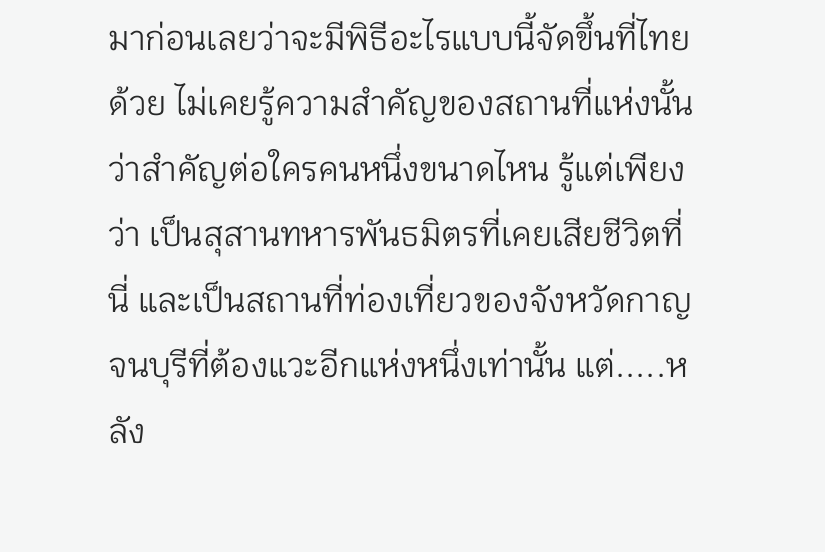มาก่อนเลยว่าจะมีพิธีอะไรแบบนี้จัดขึ้นที่ไทยด้วย ไม่เคยรู้ความสำคัญของสถานที่แห่งนั้นว่าสำคัญต่อใครคนหนึ่งขนาดไหน รู้แต่เพียงว่า เป็นสุสานทหารพันธมิตรที่เคยเสียชีวิตที่นี่ และเป็นสถานที่ท่องเที่ยวของจังหวัดกาญจนบุรีที่ต้องแวะอีกแห่งหนึ่งเท่านั้น แต่.....หลัง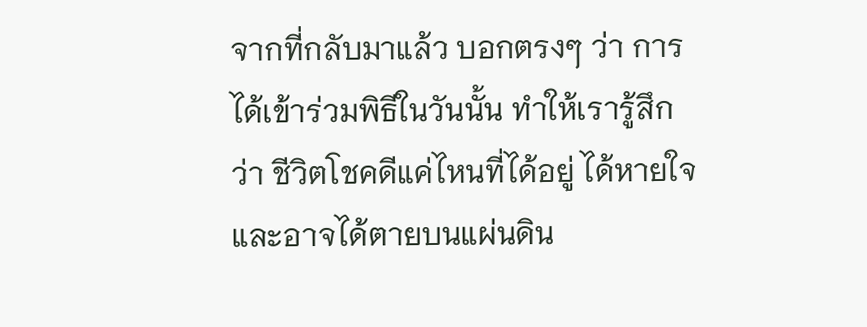จากที่กลับมาแล้ว บอกตรงๆ ว่า การได้เข้าร่วมพิธีในวันนั้น ทำให้เรารู้สึกว่า ชีวิตโชคดีแค่ไหนที่ได้อยู่ ได้หายใจ และอาจได้ตายบนแผ่นดิน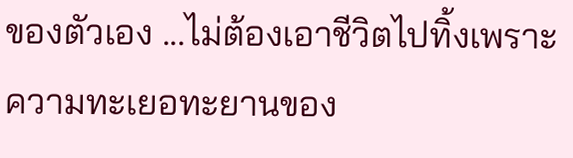ของตัวเอง ...ไม่ต้องเอาชีวิตไปทิ้งเพราะความทะเยอทะยานของ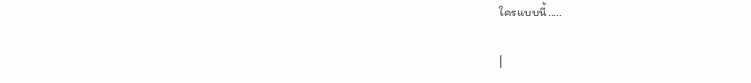ใครแบบนี้.....

|